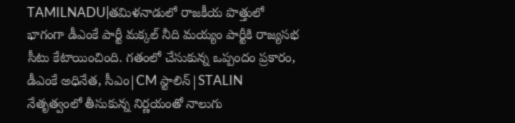TAMILNADU|తమిళనాడులో రాజకీయ పొత్తులో భాగంగా డీఎంకే పార్టీ మక్కల్ నీది మయ్యం పార్టీకి రాజ్యసభ సీటు కేటాయించింది. గతంలో చేసుకున్న ఒప్పందం ప్రకారం, డీఎంకే అధినేత, సీఎం|CM స్టాలిన్|STALIN నేతృత్వంలో తీసుకున్న నిర్ణయంతో నాలుగు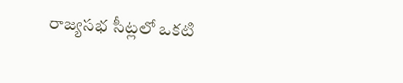రాజ్యసభ సీట్లలో ఒకటి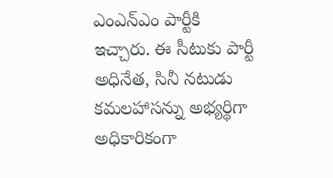ఎంఎన్ఎం పార్టీకి ఇచ్చారు. ఈ సీటుకు పార్టీ అధినేత, సినీ నటుడు కమలహాసన్ను అభ్యర్థిగా అధికారికంగా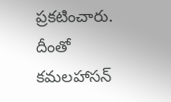ప్రకటించారు. దీంతో కమలహాసన్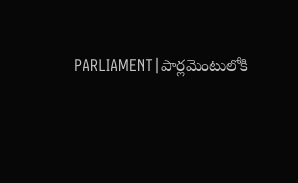PARLIAMENT|పార్లమెంటులోకి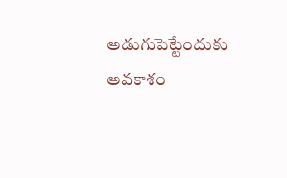అడుగుపెట్టేందుకు అవకాశం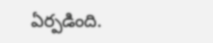ఏర్పడింది.